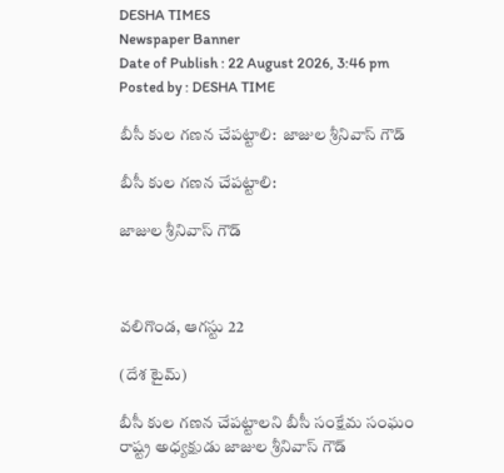DESHA TIMES
Newspaper Banner
Date of Publish : 22 August 2026, 3:46 pm Posted by : DESHA TIME

బీసీ కుల గణన చేపట్టాలి:  జాజుల శ్రీనివాస్ గౌడ్

బీసీ కుల గణన చేపట్టాలి:

జాజుల శ్రీనివాస్ గౌడ్



వలిగొండ, ఆగస్టు 22

(దేశ టైమ్)

బీసీ కుల గణన చేపట్టాలని బీసీ సంక్షేమ సంఘం రాష్ట్ర అధ్యక్షుడు జాజుల శ్రీనివాస్ గౌడ్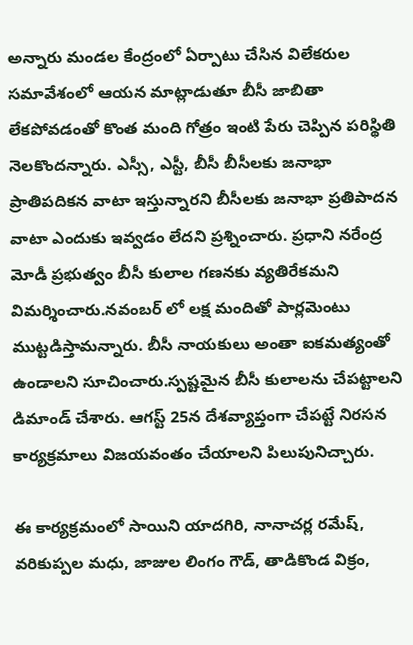అన్నారు మండల కేంద్రంలో ఏర్పాటు చేసిన విలేకరుల సమావేశంలో ఆయన మాట్లాడుతూ బీసీ జాబితా లేకపోవడంతో కొంత మంది గోత్రం ఇంటి పేరు చెప్పిన పరిస్థితి నెలకొందన్నారు. ఎస్సీ, ఎస్టీ, బీసీ బీసీలకు జనాభా ప్రాతిపదికన వాటా ఇస్తున్నారని బీసీలకు జనాభా ప్రతిపాదన వాటా ఎందుకు ఇవ్వడం లేదని ప్రశ్నించారు. ప్రధాని నరేంద్ర మోడీ ప్రభుత్వం బీసీ కులాల గణనకు వ్యతిరేకమని విమర్శించారు.నవంబర్ లో లక్ష మందితో పార్లమెంటు ముట్టడిస్తామన్నారు. బీసీ నాయకులు అంతా ఐకమత్యంతో ఉండాలని సూచించారు.స్పష్టమైన బీసీ కులాలను చేపట్టాలని డిమాండ్ చేశారు. ఆగస్ట్ 25న దేశవ్యాప్తంగా చేపట్టే నిరసన కార్యక్రమాలు విజయవంతం చేయాలని పిలుపునిచ్చారు.

ఈ కార్యక్రమంలో సాయిని యాదగిరి, నానాచర్ల రమేష్, వరికుప్పల మధు, జాజుల లింగం గౌడ్, తాడికొండ విక్రం,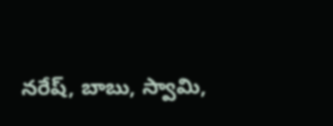నరేష్, బాబు, స్వామి,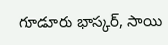గూడూరు భాస్కర్, సాయి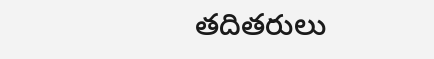తదితరులు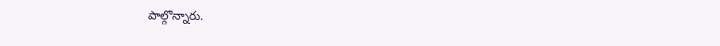పాల్గొన్నారు.